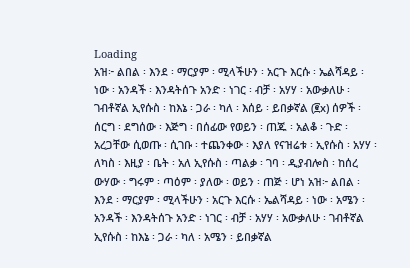Loading
አዝ፦ ልበል ፡ እንደ ፡ ማርያም ፡ ሚላችሁን ፡ አርጉ እርሱ ፡ ኤልሻዳይ ፡ ነው ፡ አንዳች ፡ እንዳትሰጉ አንድ ፡ ነገር ፡ ብቻ ፡ አሃሃ ፡ አውቃለሁ ፡ ገብቶኛል ኢየሱስ ፡ ከእኔ ፡ ጋራ ፡ ካለ ፡ እሰይ ፡ ይበቃኛል (፪x) ሰዎች ፡ ሰርግ ፡ ደግሰው ፡ እጅግ ፡ በሰፊው የወይን ፡ ጠጁ ፡ አልቆ ፡ ጉድ ፡ አረጋቸው ሲወጡ ፡ ሲገቡ ፡ ተጨንቀው ፡ እያለ የናዝሬቱ ፡ ኢየሱስ ፡ አሃሃ ፡ ለካስ ፡ እዚያ ፡ ቤት ፡ አለ ኢየሱስ ፡ ጣልቃ ፡ ገባ ፡ ዲያብሎስ ፡ ከሰረ ውሃው ፡ ግሩም ፡ ጣዕም ፡ ያለው ፡ ወይን ፡ ጠጅ ፡ ሆነ አዝ፦ ልበል ፡ እንደ ፡ ማርያም ፡ ሚላችሁን ፡ አርጉ እርሱ ፡ ኤልሻዳይ ፡ ነው ፡ አሜን ፡ አንዳች ፡ እንዳትሰጉ አንድ ፡ ነገር ፡ ብቻ ፡ አሃሃ ፡ አውቃለሁ ፡ ገብቶኛል ኢየሱስ ፡ ከእኔ ፡ ጋራ ፡ ካለ ፡ አሜን ፡ ይበቃኛል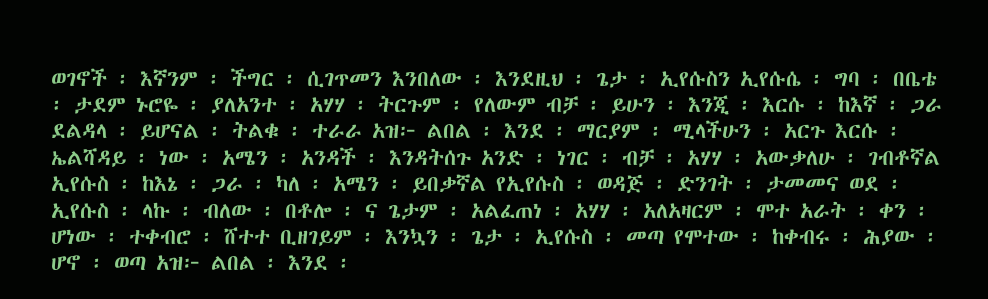ወገኖች ፡ እኛንም ፡ ችግር ፡ ሲገጥመን እንበለው ፡ እንደዚህ ፡ ጌታ ፡ ኢየሱስን ኢየሱሴ ፡ ግባ ፡ በቤቴ ፡ ታደም ኑሮዬ ፡ ያለአንተ ፡ አሃሃ ፡ ትርጉም ፡ የለውም ብቻ ፡ ይሁን ፡ እንጂ ፡ እርሱ ፡ ከእኛ ፡ ጋራ ደልዳላ ፡ ይሆናል ፡ ትልቁ ፡ ተራራ አዝ፦ ልበል ፡ እንደ ፡ ማርያም ፡ ሚላችሁን ፡ አርጉ እርሱ ፡ ኤልሻዳይ ፡ ነው ፡ አሜን ፡ አንዳች ፡ እንዳትሰጉ አንድ ፡ ነገር ፡ ብቻ ፡ አሃሃ ፡ አውቃለሁ ፡ ገብቶኛል ኢየሱስ ፡ ከእኔ ፡ ጋራ ፡ ካለ ፡ አሜን ፡ ይበቃኛል የኢየሱስ ፡ ወዳጅ ፡ ድንገት ፡ ታመመና ወደ ፡ ኢየሱስ ፡ ላኩ ፡ ብለው ፡ በቶሎ ፡ ና ጌታም ፡ አልፈጠነ ፡ አሃሃ ፡ አለአዛርም ፡ ሞተ አራት ፡ ቀን ፡ ሆነው ፡ ተቀብሮ ፡ ሸተተ ቢዘገይም ፡ እንኳን ፡ ጌታ ፡ ኢየሱስ ፡ መጣ የሞተው ፡ ከቀብሩ ፡ ሕያው ፡ ሆኖ ፡ ወጣ አዝ፦ ልበል ፡ እንደ ፡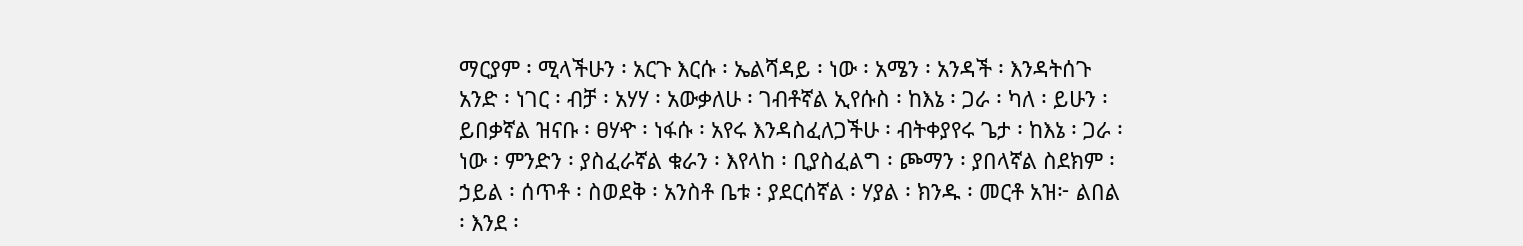ማርያም ፡ ሚላችሁን ፡ አርጉ እርሱ ፡ ኤልሻዳይ ፡ ነው ፡ አሜን ፡ አንዳች ፡ እንዳትሰጉ አንድ ፡ ነገር ፡ ብቻ ፡ አሃሃ ፡ አውቃለሁ ፡ ገብቶኛል ኢየሱስ ፡ ከእኔ ፡ ጋራ ፡ ካለ ፡ ይሁን ፡ ይበቃኛል ዝናቡ ፡ ፀሃዯ ፡ ነፋሱ ፡ አየሩ እንዳስፈለጋችሁ ፡ ብትቀያየሩ ጌታ ፡ ከእኔ ፡ ጋራ ፡ ነው ፡ ምንድን ፡ ያስፈራኛል ቁራን ፡ እየላከ ፡ ቢያስፈልግ ፡ ጮማን ፡ ያበላኛል ስደክም ፡ ኃይል ፡ ሰጥቶ ፡ ስወደቅ ፡ አንስቶ ቤቱ ፡ ያደርሰኛል ፡ ሃያል ፡ ክንዱ ፡ መርቶ አዝ፦ ልበል ፡ እንደ ፡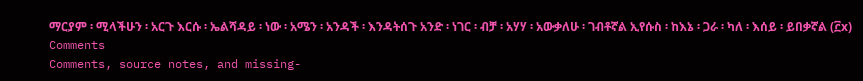ማርያም ፡ ሚላችሁን ፡ አርጉ እርሱ ፡ ኤልሻዳይ ፡ ነው ፡ አሜን ፡ አንዳች ፡ እንዳትሰጉ አንድ ፡ ነገር ፡ ብቻ ፡ አሃሃ ፡ አውቃለሁ ፡ ገብቶኛል ኢየሱስ ፡ ከእኔ ፡ ጋራ ፡ ካለ ፡ እሰይ ፡ ይበቃኛል (፫x)
Comments
Comments, source notes, and missing-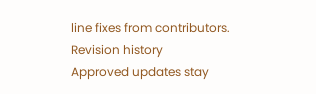line fixes from contributors.
Revision history
Approved updates stay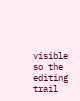visible so the editing trail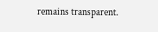remains transparent.